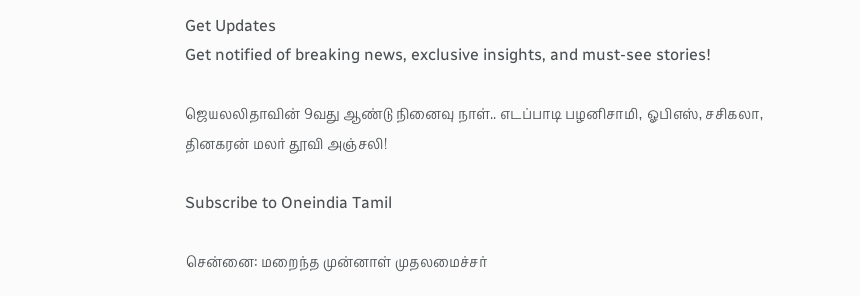Get Updates
Get notified of breaking news, exclusive insights, and must-see stories!

ஜெயலலிதாவின் 9வது ஆண்டு நினைவு நாள்.. எடப்பாடி பழனிசாமி, ஓபிஎஸ், சசிகலா, தினகரன் மலர் தூவி அஞ்சலி!

Subscribe to Oneindia Tamil

சென்னை: மறைந்த முன்னாள் முதலமைச்சர்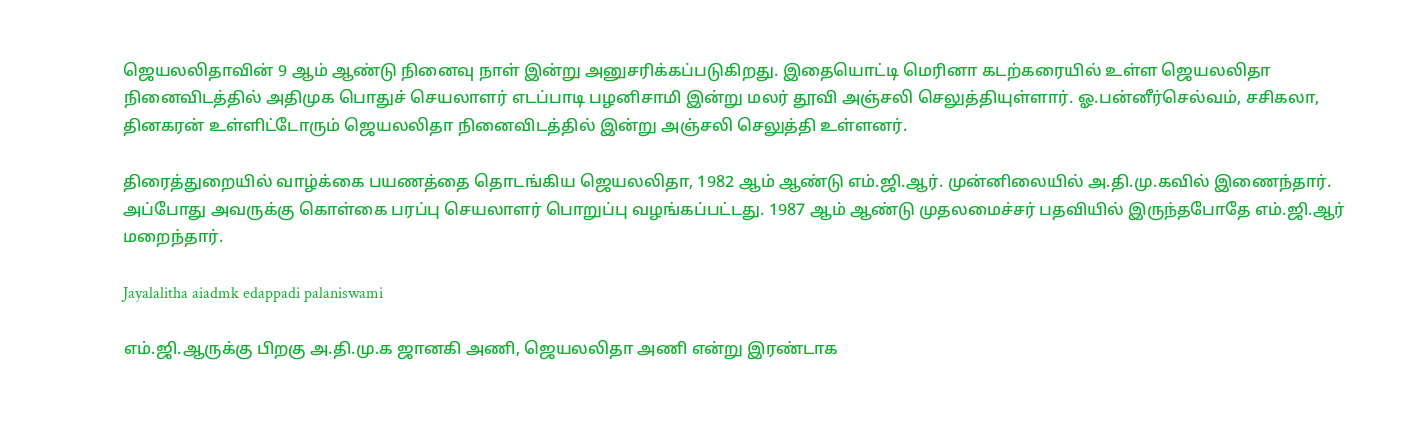ஜெயலலிதாவின் 9 ஆம் ஆண்டு நினைவு நாள் இன்று அனுசரிக்கப்படுகிறது. இதையொட்டி மெரினா கடற்கரையில் உள்ள ஜெயலலிதா நினைவிடத்தில் அதிமுக பொதுச் செயலாளர் எடப்பாடி பழனிசாமி இன்று மலர் தூவி அஞ்சலி செலுத்தியுள்ளார். ஓ.பன்னீர்செல்வம், சசிகலா, தினகரன் உள்ளிட்டோரும் ஜெயலலிதா நினைவிடத்தில் இன்று அஞ்சலி செலுத்தி உள்ளனர்.

திரைத்துறையில் வாழ்க்கை பயணத்தை தொடங்கிய ஜெயலலிதா, 1982 ஆம் ஆண்டு எம்.ஜி.ஆர். முன்னிலையில் அ.தி.மு.கவில் இணைந்தார். அப்போது அவருக்கு கொள்கை பரப்பு செயலாளர் பொறுப்பு வழங்கப்பட்டது. 1987 ஆம் ஆண்டு முதலமைச்சர் பதவியில் இருந்தபோதே எம்.ஜி.ஆர் மறைந்தார்.

Jayalalitha aiadmk edappadi palaniswami

எம்.ஜி.ஆருக்கு பிறகு அ.தி.மு.க ஜானகி அணி, ஜெயலலிதா அணி என்று இரண்டாக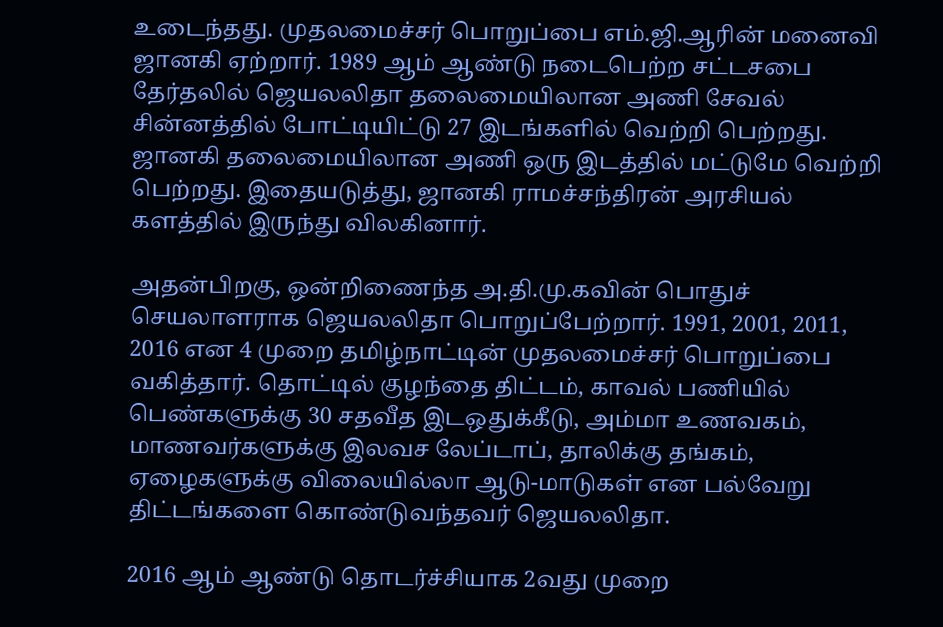உடைந்தது. முதலமைச்சர் பொறுப்பை எம்.ஜி.ஆரின் மனைவி ஜானகி ஏற்றார். 1989 ஆம் ஆண்டு நடைபெற்ற சட்டசபை தேர்தலில் ஜெயலலிதா தலைமையிலான அணி சேவல் சின்னத்தில் போட்டியிட்டு 27 இடங்களில் வெற்றி பெற்றது. ஜானகி தலைமையிலான அணி ஒரு இடத்தில் மட்டுமே வெற்றி பெற்றது. இதையடுத்து, ஜானகி ராமச்சந்திரன் அரசியல் களத்தில் இருந்து விலகினார்.

அதன்பிறகு, ஒன்றிணைந்த அ.தி.மு.கவின் பொதுச் செயலாளராக ஜெயலலிதா பொறுப்பேற்றார். 1991, 2001, 2011, 2016 என 4 முறை தமிழ்நாட்டின் முதலமைச்சர் பொறுப்பை வகித்தார். தொட்டில் குழந்தை திட்டம், காவல் பணியில் பெண்களுக்கு 30 சதவீத இடஒதுக்கீடு, அம்மா உணவகம், மாணவர்களுக்கு இலவச லேப்டாப், தாலிக்கு தங்கம், ஏழைகளுக்கு விலையில்லா ஆடு-மாடுகள் என பல்வேறு திட்டங்களை கொண்டுவந்தவர் ஜெயலலிதா.

2016 ஆம் ஆண்டு தொடர்ச்சியாக 2வது முறை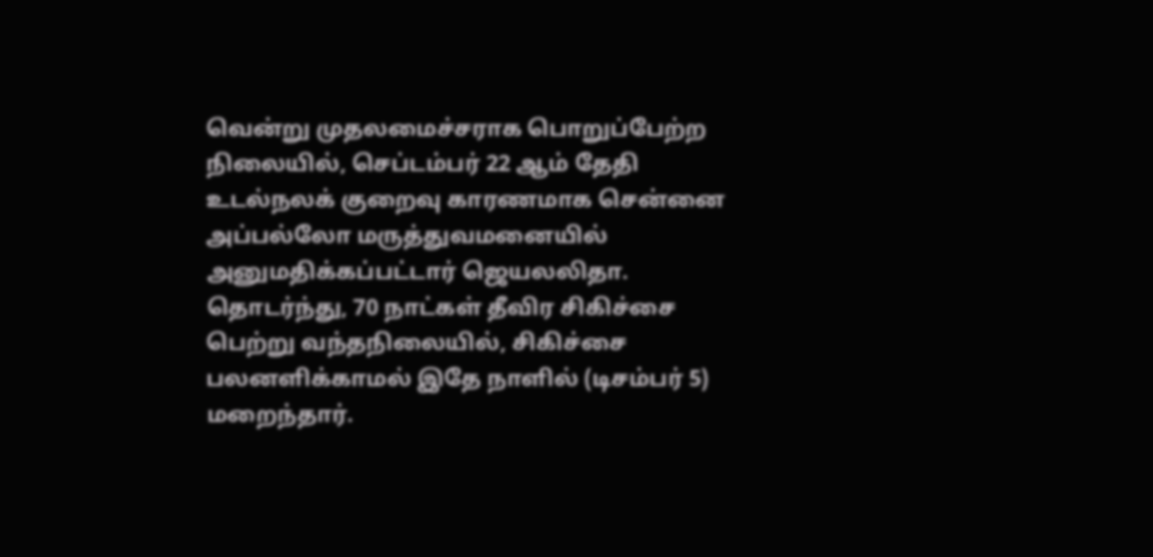வென்று முதலமைச்சராக பொறுப்பேற்ற நிலையில், செப்டம்பர் 22 ஆம் தேதி உடல்நலக் குறைவு காரணமாக சென்னை அப்பல்லோ மருத்துவமனையில் அனுமதிக்கப்பட்டார் ஜெயலலிதா. தொடர்ந்து, 70 நாட்கள் தீவிர சிகிச்சை பெற்று வந்தநிலையில், சிகிச்சை பலனளிக்காமல் இதே நாளில் (டிசம்பர் 5) மறைந்தார்.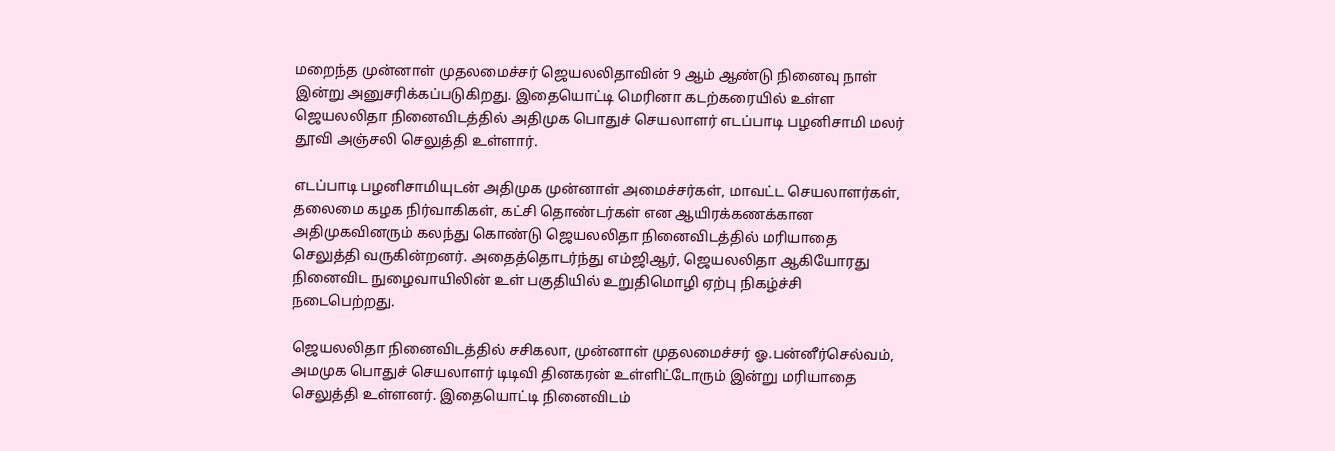மறைந்த முன்னாள் முதலமைச்சர் ஜெயலலிதாவின் 9 ஆம் ஆண்டு நினைவு நாள் இன்று அனுசரிக்கப்படுகிறது. இதையொட்டி மெரினா கடற்கரையில் உள்ள ஜெயலலிதா நினைவிடத்தில் அதிமுக பொதுச் செயலாளர் எடப்பாடி பழனிசாமி மலர் தூவி அஞ்சலி செலுத்தி உள்ளார்.

எடப்பாடி பழனிசாமியுடன் அதிமுக முன்னாள் அமைச்சர்கள், மாவட்ட செயலாளர்கள், தலைமை கழக நிர்வாகிகள், கட்சி தொண்டர்கள் என ஆயிரக்கணக்கான அதிமுகவினரும் கலந்து கொண்டு ஜெயலலிதா நினைவிடத்தில் மரியாதை செலுத்தி வருகின்றனர். அதைத்தொடர்ந்து எம்ஜிஆர், ஜெயலலிதா ஆகியோரது நினைவிட நுழைவாயிலின் உள் பகுதியில் உறுதிமொழி ஏற்பு நிகழ்ச்சி நடைபெற்றது.

ஜெயலலிதா நினைவிடத்தில் சசிகலா, முன்னாள் முதலமைச்சர் ஓ.பன்னீர்செல்வம், அமமுக பொதுச் செயலாளர் டிடிவி தினகரன் உள்ளிட்டோரும் இன்று மரியாதை செலுத்தி உள்ளனர். இதையொட்டி நினைவிடம்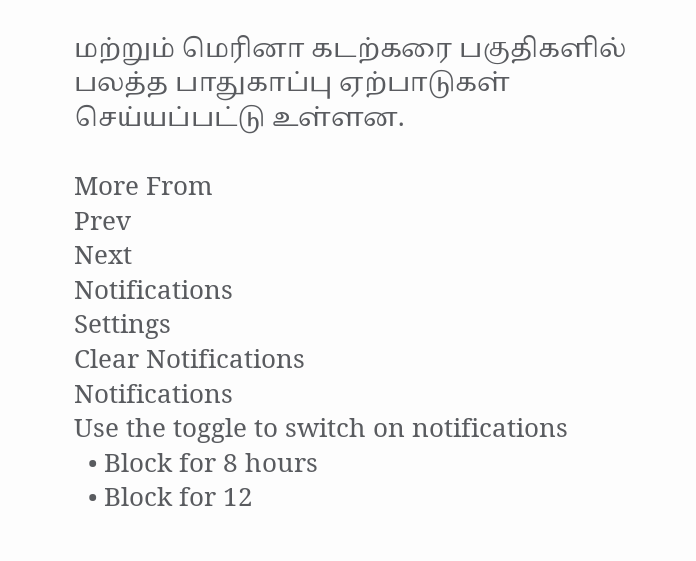மற்றும் மெரினா கடற்கரை பகுதிகளில் பலத்த பாதுகாப்பு ஏற்பாடுகள் செய்யப்பட்டு உள்ளன.

More From
Prev
Next
Notifications
Settings
Clear Notifications
Notifications
Use the toggle to switch on notifications
  • Block for 8 hours
  • Block for 12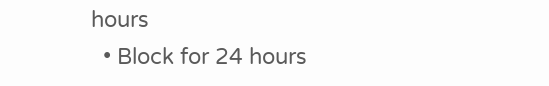hours
  • Block for 24 hours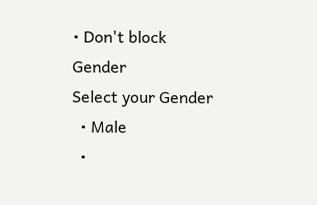• Don't block
Gender
Select your Gender
  • Male
  •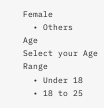Female
  • Others
Age
Select your Age Range
  • Under 18
  • 18 to 25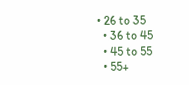• 26 to 35
  • 36 to 45
  • 45 to 55
  • 55+